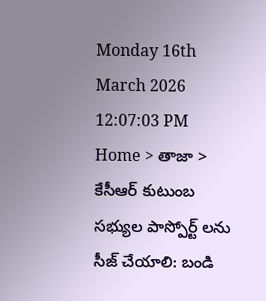Monday 16th March 2026
12:07:03 PM
Home > తాజా > కేసీఆర్ కుటుంబ సభ్యుల పాస్పోర్ట్ లను సీజ్ చేయాలి: బండి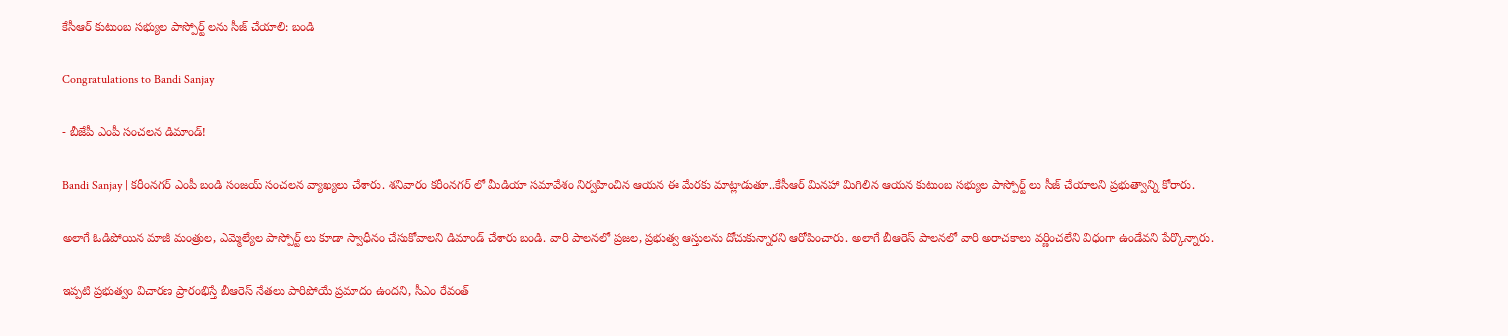కేసీఆర్ కుటుంబ సభ్యుల పాస్పోర్ట్ లను సీజ్ చేయాలి: బండి

Congratulations to Bandi Sanjay

- బీజేపీ ఎంపీ సంచలన డిమాండ్!

Bandi Sanjay | కరీంనగర్ ఎంపీ బండి సంజయ్ సంచలన వ్యాఖ్యలు చేశారు. శనివారం కరీంనగర్ లో మీడియా సమావేశం నిర్వహించిన ఆయన ఈ మేరకు మాట్లాడుతూ..కేసీఆర్ మినహా మిగిలిన ఆయన కుటుంబ సభ్యుల పాస్పోర్ట్ లు సీజ్ చేయాలని ప్రభుత్వాన్ని కోరారు.

అలాగే ఓడిపోయిన మాజీ మంత్రుల, ఎమ్మెల్యేల పాస్పోర్ట్ లు కూడా స్వాధీనం చేసుకోవాలని డిమాండ్ చేశారు బండి. వారి పాలనలో ప్రజల, ప్రభుత్వ ఆస్తులను దోచుకున్నారని ఆరోపించారు. అలాగే బీఆరెస్ పాలనలో వారి అరాచకాలు వర్ణించలేని విధంగా ఉండేవని పేర్కొన్నారు.

ఇప్పటి ప్రభుత్వం విచారణ ప్రారంభిస్తే బీఆరెస్ నేతలు పారిపోయే ప్రమాదం ఉందని, సీఎం రేవంత్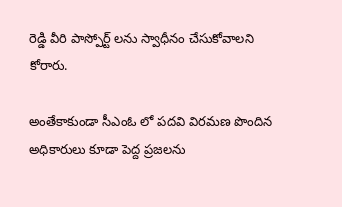రెడ్డి వీరి పాస్పోర్ట్ లను స్వాధీనం చేసుకోవాలని కోరారు.

అంతేకాకుండా సీఎంఓ లో పదవి విరమణ పొందిన అధికారులు కూడా పెద్ద ప్రజలను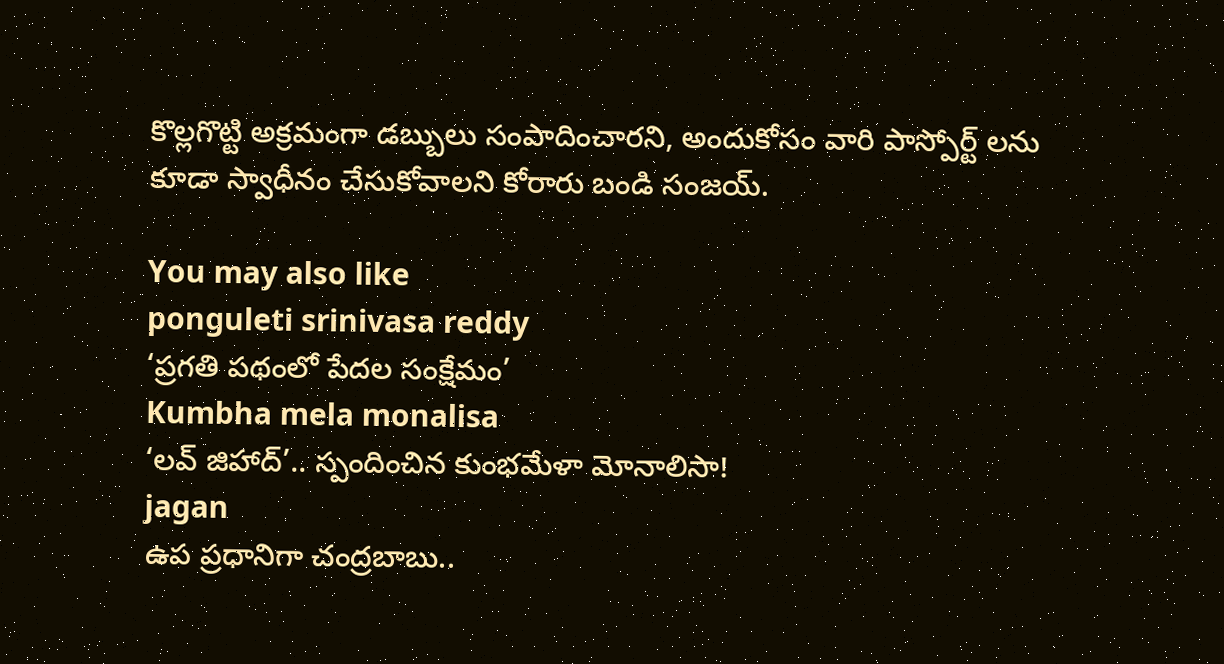కొల్లగొట్టి అక్రమంగా డబ్బులు సంపాదించారని, అందుకోసం వారి పాస్పోర్ట్ లను కూడా స్వాధీనం చేసుకోవాలని కోరారు బండి సంజయ్.

You may also like
ponguleti srinivasa reddy
‘ప్రగతి పథంలో పేదల సంక్షేమం’
Kumbha mela monalisa
‘లవ్ జిహాద్’.. స్పందించిన కుంభమేళా మోనాలిసా!
jagan
ఉప ప్రధానిగా చంద్రబాబు..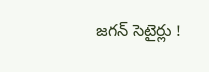జగన్ సెటైర్లు !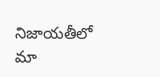నిజాయతీలో మా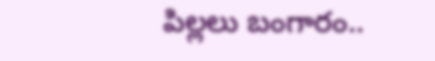పిల్లలు బంగారం..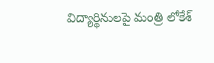విద్యార్థినులపై మంత్రి లోకేశ్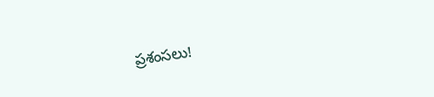ప్రశంసలు!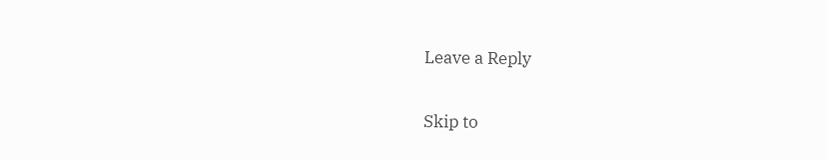Leave a Reply

Skip to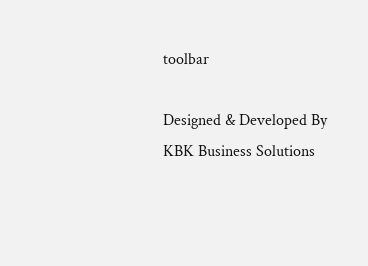toolbar

Designed & Developed By KBK Business Solutions